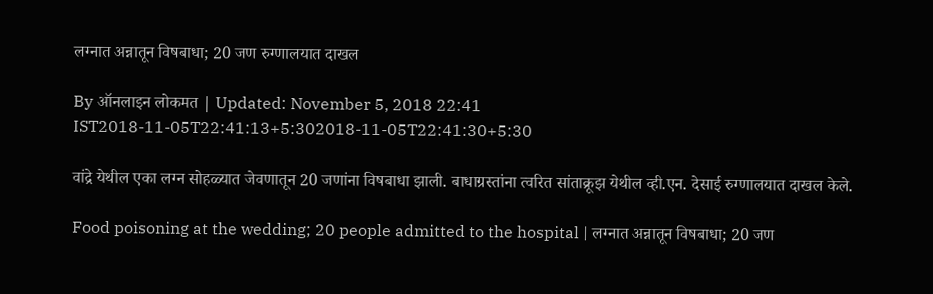लग्नात अन्नातून विषबाधा; 20 जण रुग्णालयात दाखल

By ऑनलाइन लोकमत | Updated: November 5, 2018 22:41 IST2018-11-05T22:41:13+5:302018-11-05T22:41:30+5:30

वांद्रे येथील एका लग्न सोहळ्यात जेवणातून 20 जणांना विषबाधा झाली. बाधाग्रस्तांना त्वरित सांताक्रूझ येथील व्ही.एन. देसाई रुग्णालयात दाखल केले.

Food poisoning at the wedding; 20 people admitted to the hospital | लग्नात अन्नातून विषबाधा; 20 जण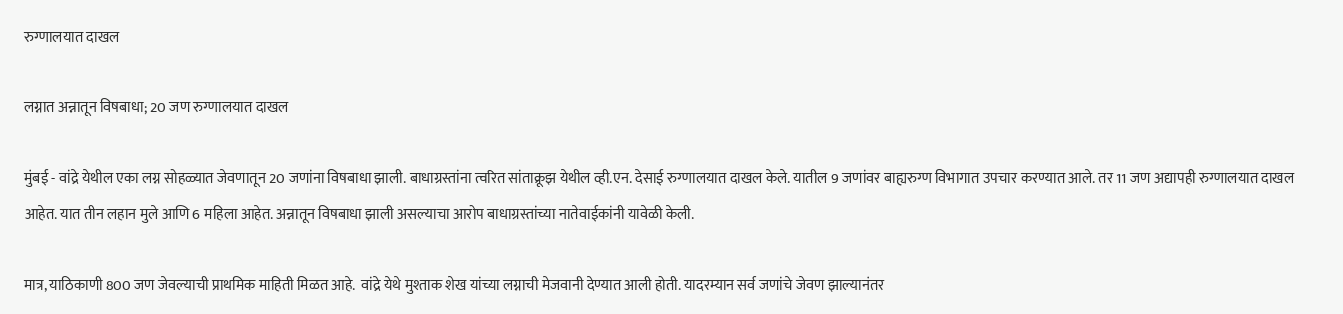रुग्णालयात दाखल

लग्नात अन्नातून विषबाधा; 20 जण रुग्णालयात दाखल

मुंबई - वांद्रे येथील एका लग्न सोहळ्यात जेवणातून 20 जणांना विषबाधा झाली. बाधाग्रस्तांना त्वरित सांताक्रूझ येथील व्ही.एन. देसाई रुग्णालयात दाखल केले. यातील 9 जणांवर बाह्यरुग्ण विभागात उपचार करण्यात आले. तर 11 जण अद्यापही रुग्णालयात दाखल आहेत. यात तीन लहान मुले आणि 6 महिला आहेत. अन्नातून विषबाधा झाली असल्याचा आरोप बाधाग्रस्तांच्या नातेवाईकांनी यावेळी केली.

मात्र, याठिकाणी 800 जण जेवल्याची प्राथमिक माहिती मिळत आहे.  वांद्रे येथे मुश्ताक शेख यांच्या लग्नाची मेजवानी देण्यात आली होती. यादरम्यान सर्व जणांचे जेवण झाल्यानंतर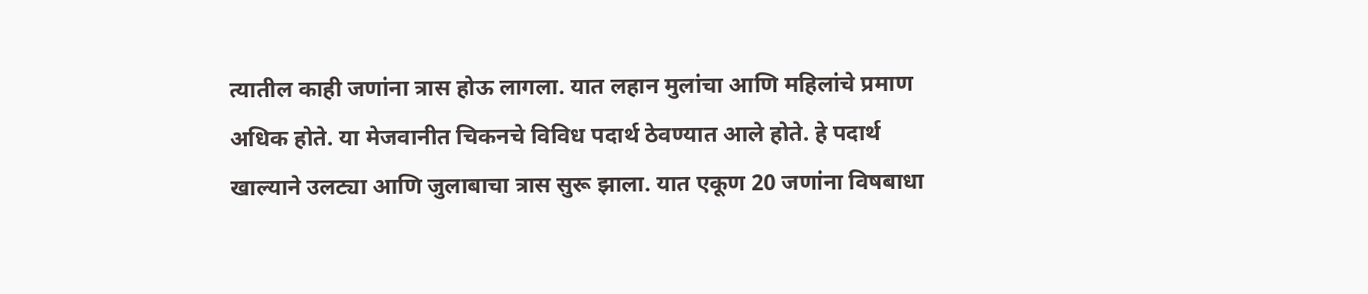त्यातील काही जणांना त्रास होऊ लागला. यात लहान मुलांचा आणि महिलांचे प्रमाण अधिक होते. या मेजवानीत चिकनचे विविध पदार्थ ठेवण्यात आले होते. हे पदार्थ खाल्याने उलट्या आणि जुलाबाचा त्रास सुरू झाला. यात एकूण 20 जणांना विषबाधा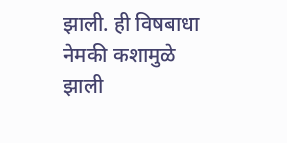झाली. ही विषबाधा नेमकी कशामुळे झाली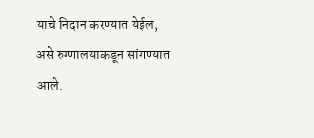याचे निदान करण्यात येईल, असे रुग्णालयाकडून सांगण्यात आले.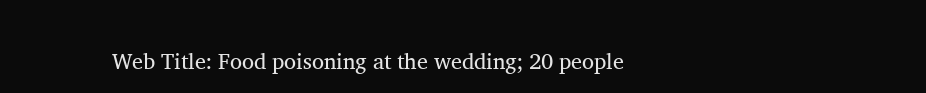Web Title: Food poisoning at the wedding; 20 people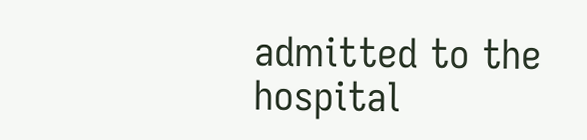admitted to the hospital